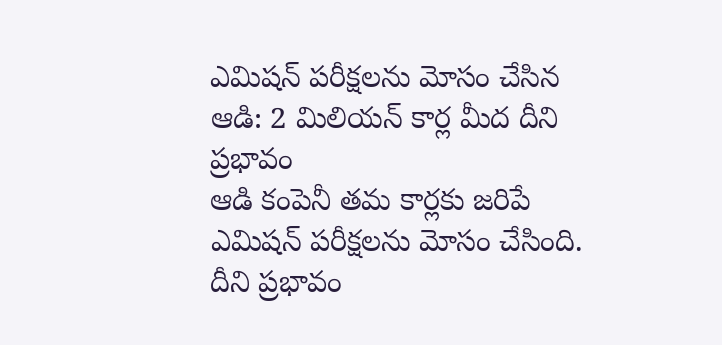ఎమిషన్ పరీక్షలను మోసం చేసిన ఆడి: 2 మిలియన్ కార్ల మీద దీని ప్రభావం
ఆడి కంపెనీ తమ కార్లకు జరిపే ఎమిషన్ పరీక్షలను మోసం చేసింది. దీని ప్రభావం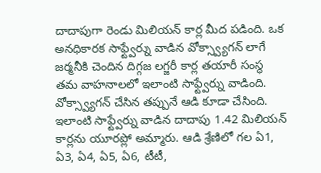దాదాపుగా రెండు మిలియన్ కార్ల మీద పడింది. ఒక అనధికారక సాఫ్ట్వేర్ను వాడిన వోక్స్వ్యాగన్ లాగే జర్మనీకి చెందిన దిగ్గజ లగ్జరీ కార్ల తయారీ సంస్థ తమ వాహనాలలో ఇలాంటి సాఫ్ట్వేర్ను వాడింది. వోక్స్వ్యాగన్ చేసిన తప్పునే ఆడి కూడా చేసింది.
ఇలాంటి సాఫ్ట్వేర్ను వాడిన దాదాపు 1.42 మిలియన్ కార్లను యూరప్లో అమ్మారు. ఆడి శ్రేణిలో గల ఏ1, ఏ3, ఏ4, ఏ5, ఏ6, టీటీ,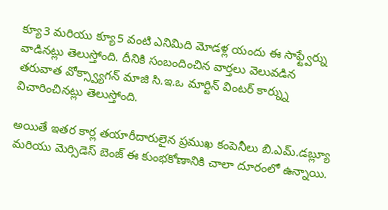క్యూ3 మరియు క్యూ5 వంటి ఎనిమిది మోడళ్ల యందు ఈ సాఫ్ట్వేర్ను వాడినట్లు తెలుస్తోంది. దీనికి సంబందించిన వార్తలు వెలువడిన తరువాత వోక్స్వ్యాగన్ మాజి సి.ఇ.ఒ మార్టిన్ వింటర్ కార్న్ను విచారించినట్లు తెలుస్తోంది.

అయితే ఇతర కార్ల తయారీదారులైన ప్రముఖ కంపెనీలు బి.ఎమ్.డబ్ల్యూ మరియు మెర్సిడెస్ బెంజ్ ఈ కుంభకోణానికి చాలా దూరంలో ఉన్నాయి.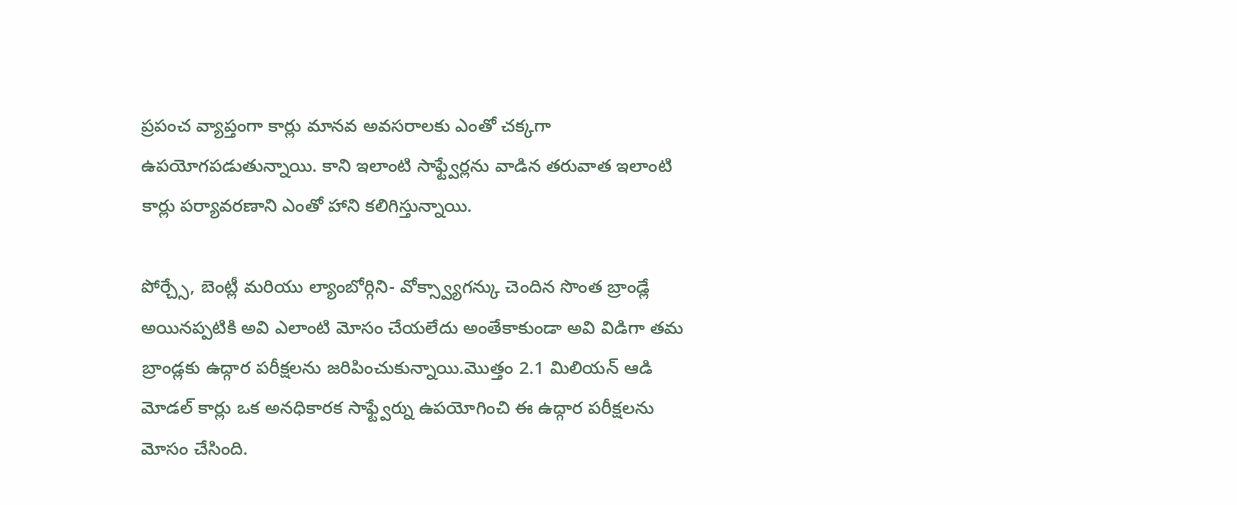ప్రపంచ వ్యాప్తంగా కార్లు మానవ అవసరాలకు ఎంతో చక్కగా ఉపయోగపడుతున్నాయి. కాని ఇలాంటి సాఫ్ట్వేర్లను వాడిన తరువాత ఇలాంటి కార్లు పర్యావరణాని ఎంతో హాని కలిగిస్తున్నాయి.

పోర్చ్సే, బెంట్లీ మరియు ల్యాంబోర్గిని- వోక్స్వ్యాగన్కు చెందిన సొంత బ్రాండ్లే అయినప్పటికి అవి ఎలాంటి మోసం చేయలేదు అంతేకాకుండా అవి విడిగా తమ బ్రాండ్లకు ఉద్గార పరీక్షలను జరిపించుకున్నాయి.మొత్తం 2.1 మిలియన్ ఆడి మోడల్ కార్లు ఒక అనధికారక సాఫ్ట్వేర్ను ఉపయోగించి ఈ ఉద్గార పరీక్షలను మోసం చేసింది.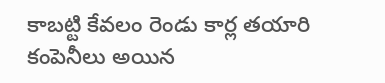కాబట్టి కేవలం రెండు కార్ల తయారి కంపెనీలు అయిన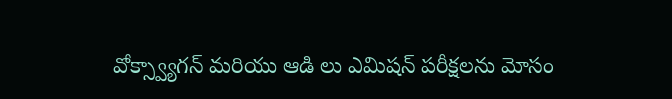వోక్స్వ్యాగన్ మరియు ఆడి లు ఎమిషన్ పరీక్షలను మోసం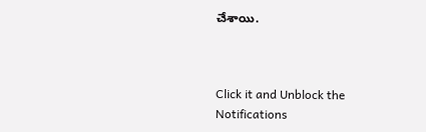చేశాయి.



Click it and Unblock the Notifications